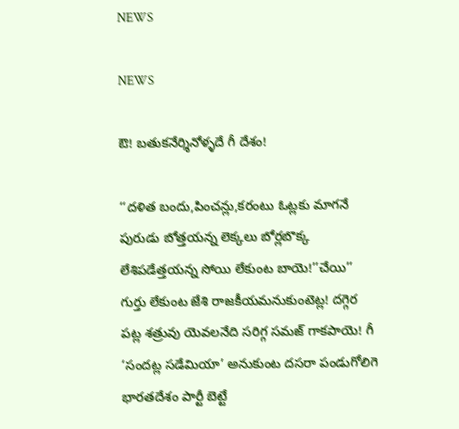NEWS

NEWS

ఔ! బతుకనేర్శినోళ్ళదే గీ దేశం!

‘‘దళిత బందు,పించన్లు,కరంటు ఓట్లకు మాగనే పురుడు బోత్తయన్న లెక్కలు బోర్లబొక్క లేశిపడేత్తయన్న సోయి లేకుంట బాయె!’’చేయి’’ గుర్తు లేకుంట జేశి రాజకీయమనుకుంటెట్ల! దగ్గెర పట్ల శత్రువు యెవలనేది సరిగ్గ సమజ్‌ ‌గాకపాయె! గీ ‘సందట్ల సడేమియా’ అనుకుంట దసరా పండుగోలిగె భారతదేశం పార్టీ బెట్టే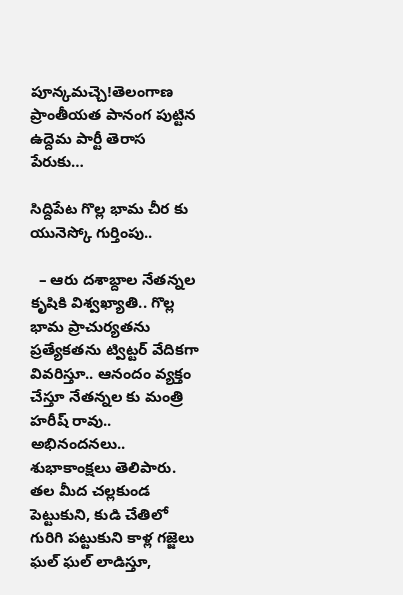పూన్కమచ్చె!తెలంగాణ ప్రాంతీయత పానంగ పుట్టిన ఉద్దెమ పార్టీ తెరాస  పేరుకు…

సిద్దిపేట గొల్ల భామ చీర కు యునెస్కో గుర్తింపు..

  – ఆరు దశాబ్దాల నేతన్నల కృషికి విశ్వఖ్యాతి.. గొల్ల భామ ప్రాచుర్యతను ప్రత్యేకతను ట్విట్టర్ వేదికగా వివరిస్తూ.. ఆనందం వ్యక్తం చేస్తూ నేతన్నల కు మంత్రి హరీష్ రావు.. అభినందనలు.. శుభాకాంక్షలు తెలిపారు. తల మీద చల్లకుండ పెట్టుకుని, కుడి చేతిలో గురిగి పట్టుకుని కాళ్ల గజ్జెలు ఘల్‌ ఘల్‌ లాడిస్తూ,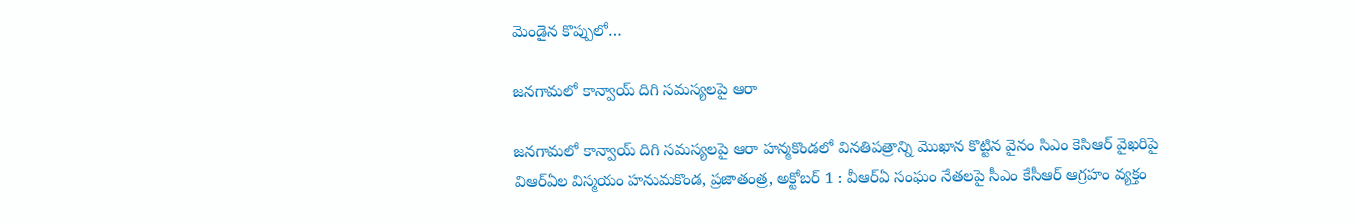మెండైన కొప్పులో…

జనగామలో కాన్వాయ్‌ ‌దిగి సమస్యలపై ఆరా

జనగామలో కాన్వాయ్‌ ‌దిగి సమస్యలపై ఆరా హన్మకొండలో వినతిపత్రాన్ని మొఖాన కొట్టిన వైనం సిఎం కెసిఆర్‌ ‌వైఖరిపై విఆర్‌ఏల విస్మయం హనుమకొండ, ప్రజాతంత్ర, అక్టోబర్‌ 1 : వీఆర్‌ఏ ‌సంఘం నేతలపై సీఎం కేసీఆర్‌ ఆ‌గ్రహం వ్యక్తం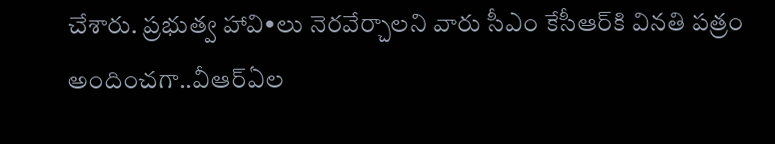చేశారు. ప్రభుత్వ హావి•లు నెరవేర్చాలని వారు సీఎం కేసీఆర్‌కి వినతి పత్రం అందించగా..వీఆర్‌ఏల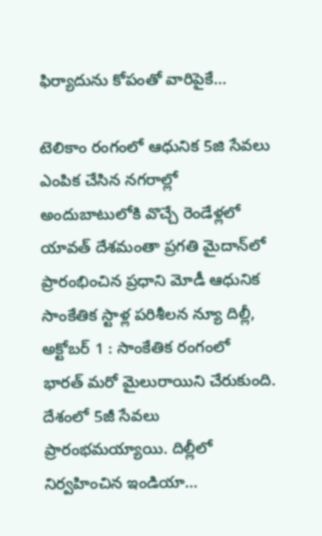ఫిర్యాదును కోపంతో వారిపైకే…

టెలికాం రంగంలో ఆధునిక 5జి సేవలు ఎంపిక చేసిన నగరాల్లో అందుబాటులోకి వొచ్చే రెండేళ్లలో యావత్‌ ‌దేశమంతా ప్రగతి మైదాన్‌లో ప్రారంభించిన ప్రధాని మోడీ ఆధునిక సాంకేతిక స్టాళ్ల పరిశీలన న్యూ దిల్లీ, అక్టోబర్‌ 1 : సాంకేతిక రంగంలో భారత్‌ ‌మరో మైలురాయిని చేరుకుంది. దేశంలో 5జీ సేవలు ప్రారంభమయ్యాయి. దిల్లీలో నిర్వహించిన ఇండియా…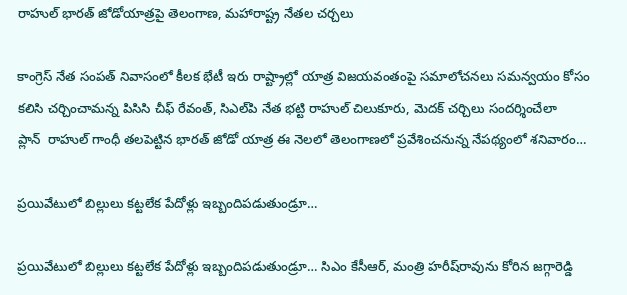రాహుల్‌ ‌భారత్‌ ‌జోడోయాత్రపై తెలంగాణ, మహారాష్ట్ర నేతల చర్చలు

కాంగ్రెస్‌ ‌నేత సంపత్‌ ‌నివాసంలో కీలక భేటీ ఇరు రాష్ట్రాల్లో యాత్ర విజయవంతంపై సమాలోచనలు సమన్వయం కోసం కలిసి చర్చించామన్న పిసిసి చీఫ్‌ ‌రేవంత్‌, సిఎల్‌పి నేత భట్టి రాహుల్‌ ‌చిలుకూరు, మెదక్‌ ‌చర్చిలు సందర్శించేలా ప్లాన్‌ ‌ ‌రాహుల్‌ ‌గాంధీ తలపెట్టిన భారత్‌ ‌జోడో యాత్ర ఈ నెలలో తెలంగాణలో ప్రవేశించనున్న నేపథ్యంలో శనివారం…

ప్రయివేటులో బిల్లులు కట్టలేక పేదోళ్లు ఇబ్బందిపడుతుండ్రూ…

ప్రయివేటులో బిల్లులు కట్టలేక పేదోళ్లు ఇబ్బందిపడుతుండ్రూ… సిఎం కేసీఆర్‌, మంత్రి హరీష్‌రావును కోరిన జగ్గారెడ్డి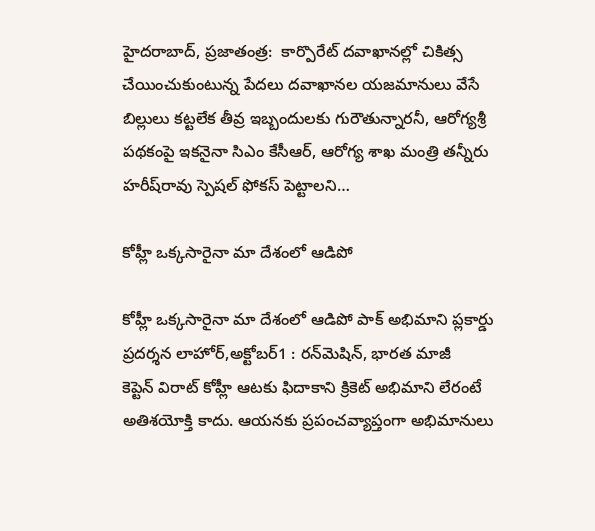హైదరాబాద్‌, ప్రజాతంత్ర:  కార్పొరేట్‌ ‌దవాఖానల్లో చికిత్స చేయించుకుంటున్న పేదలు దవాఖానల యజమానులు వేసే బిల్లులు కట్టలేక తీవ్ర ఇబ్బందులకు గురౌతున్నారనీ, ఆరోగ్యశ్రీ పథకంపై ఇకనైనా సిఎం కేసీఆర్‌, ఆరోగ్య శాఖ మంత్రి తన్నీరు హరీష్‌రావు స్పెషల్‌ ‌ఫోకస్‌ ‌పెట్టాలని…

కోహ్లీ ఒక్కసారైనా మా దేశంలో ఆడిపో

కోహ్లీ ఒక్కసారైనా మా దేశంలో ఆడిపో పాక్‌ అభిమాని ప్లకార్డు ప్రదర్శన లాహోర్‌,అక్టోబర్‌1 : రన్‌మెషిన్‌, భారత మాజీ కెప్టెన్‌ ‌విరాట్‌ ‌కోహ్లీ ఆటకు ఫిదాకాని క్రికెట్‌ అభిమాని లేరంటే అతిశయోక్తి కాదు. ఆయనకు ప్రపంచవ్యాప్తంగా అభిమానులు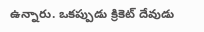ఉన్నారు. ఒకప్పుడు క్రికెట్‌ ‌దేవుడు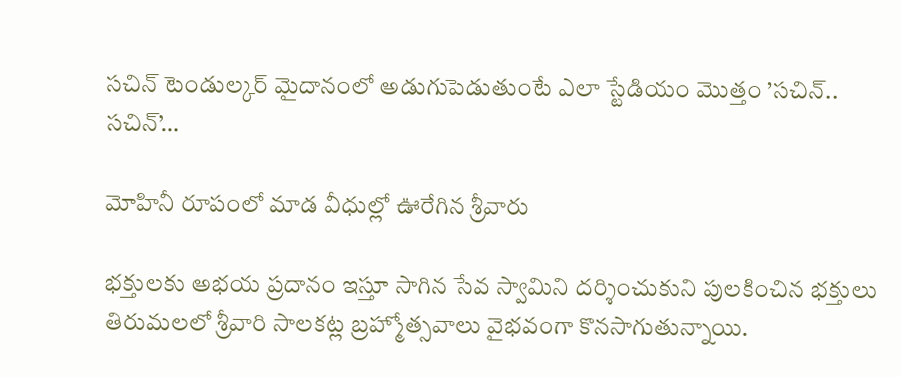సచిన్‌ ‌టెండుల్కర్‌ ‌మైదానంలో అడుగుపెడుతుంటే ఎలా స్టేడియం మొత్తం ’సచిన్‌.. సచిన్‌’…

మోహినీ రూపంలో మాడ వీధుల్లో ఊరేగిన శ్రీవారు

భక్తులకు అభయ ప్రదానం ఇస్తూ సాగిన సేవ స్వామిని దర్శించుకుని పులకించిన భక్తులు తిరుమలలో శ్రీవారి సాలకట్ల బ్రహ్మోత్సవాలు వైభవంగా కొనసాగుతున్నాయి.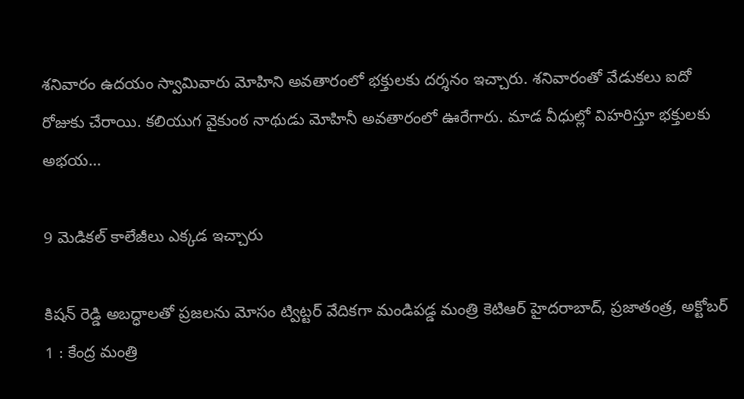శనివారం ఉదయం స్వామివారు మోహిని అవతారంలో భక్తులకు దర్శనం ఇచ్చారు. శనివారంతో వేడుకలు ఐదో రోజుకు చేరాయి. కలియుగ వైకుంఠ నాథుడు మోహినీ అవతారంలో ఊరేగారు. మాడ వీధుల్లో విహరిస్తూ భక్తులకు అభయ…

9 మెడికల్‌ ‌కాలేజీలు ఎక్కడ ఇచ్చారు

కిషన్‌ ‌రెడ్డి అబద్ధాలతో ప్రజలను మోసం ట్విట్టర్‌ ‌వేదికగా మండిపడ్డ మంత్రి కెటిఆర్‌ ‌హైదరాబాద్‌, ప్రజాతంత్ర, అక్టోబర్‌ 1 : కేంద్ర మంత్రి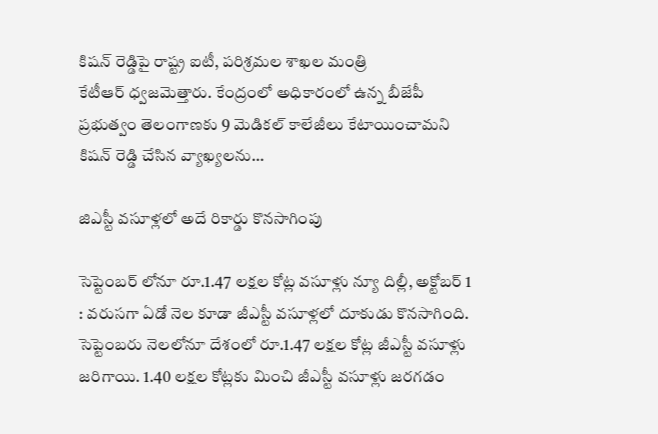కిషన్‌ ‌రెడ్డిపై రాష్ట్ర ఐటీ, పరిశ్రమల శాఖల మంత్రి కేటీఆర్‌ ‌ధ్వజమెత్తారు. కేంద్రంలో అధికారంలో ఉన్న బీజేపీ ప్రభుత్వం తెలంగాణకు 9 మెడికల్‌ ‌కాలేజీలు కేటాయించామని కిషన్‌ ‌రెడ్డి చేసిన వ్యాఖ్యలను…

జిఎస్టీ వసూళ్లలో అదే రికార్డు కొనసాగింపు

సెప్టెంబర్‌ ‌లోనూ రూ.1.47 లక్షల కోట్ల వసూళ్లు న్యూ దిల్లీ, అక్టోబర్‌ 1 : వరుసగా ఏడో నెల కూడా జీఎస్టీ వసూళ్లలో దూకుడు కొనసాగింది. సెప్టెంబరు నెలలోనూ దేశంలో రూ.1.47 లక్షల కోట్ల జీఎస్టీ వసూళ్లు జరిగాయి. 1.40 లక్షల కోట్లకు మించి జీఎస్టీ వసూళ్లు జరగడం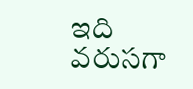ఇది వరుసగా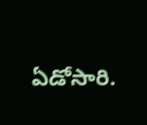ఏడోసారి.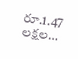రూ.1.47 లక్షల…